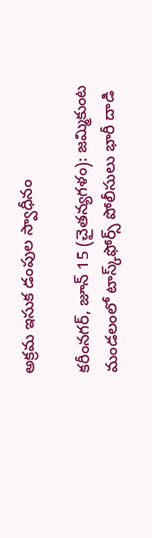అక్రమ ఇసుక డంపుల స్వాధీనం

కరీంనగర్, జూన్ 15 (చైతన్యగళం): జమ్మికుంట మండలంలో టాస్క్‌ఫోర్స్ పోలీసులు భారీ దాడి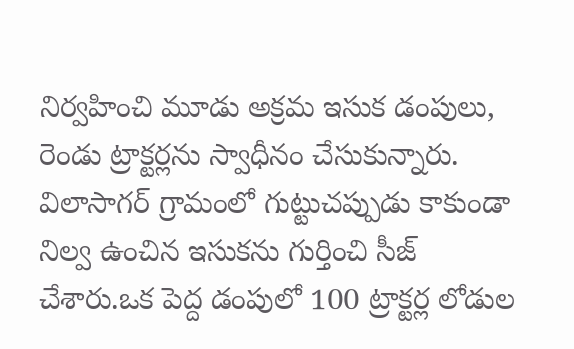నిర్వహించి మూడు అక్రమ ఇసుక డంపులు, రెండు ట్రాక్టర్లను స్వాధీనం చేసుకున్నారు. విలాసాగర్ గ్రామంలో గుట్టుచప్పుడు కాకుండా నిల్వ ఉంచిన ఇసుకను గుర్తించి సీజ్ చేశారు.ఒక పెద్ద డంపులో 100 ట్రాక్టర్ల లోడుల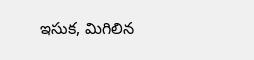ఇసుక, మిగిలిన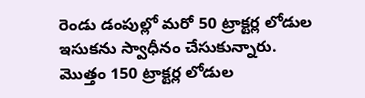రెండు డంపుల్లో మరో 50 ట్రాక్టర్ల లోడుల ఇసుకను స్వాధీనం చేసుకున్నారు. మొత్తం 150 ట్రాక్టర్ల లోడుల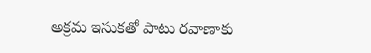అక్రమ ఇసుకతో పాటు రవాణాకు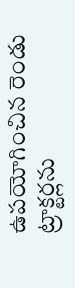ఉపయోగించిన రెండు ట్రాక్టర్లను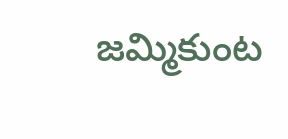జమ్మికుంట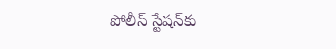పోలీస్ స్టేషన్‌కు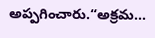అప్పగించారు.“అక్రమ...